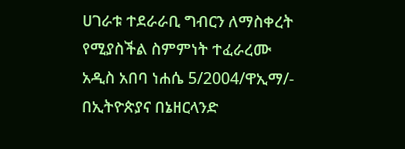ሀገራቱ ተደራራቢ ግብርን ለማስቀረት የሚያስችል ስምምነት ተፈራረሙ
አዲስ አበባ ነሐሴ 5/2004/ዋኢማ/- በኢትዮጵያና በኔዘርላንድ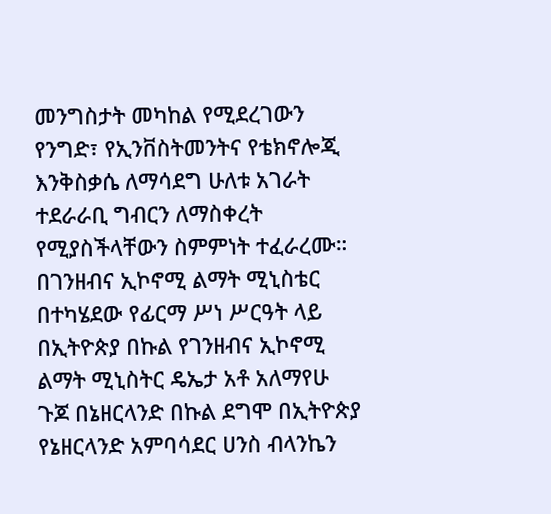መንግስታት መካከል የሚደረገውን የንግድ፣ የኢንቨስትመንትና የቴክኖሎጂ እንቅስቃሴ ለማሳደግ ሁለቱ አገራት ተደራራቢ ግብርን ለማስቀረት የሚያስችላቸውን ስምምነት ተፈራረሙ።
በገንዘብና ኢኮኖሚ ልማት ሚኒስቴር በተካሄደው የፊርማ ሥነ ሥርዓት ላይ በኢትዮጵያ በኩል የገንዘብና ኢኮኖሚ ልማት ሚኒስትር ዴኤታ አቶ አለማየሁ ጉጆ በኔዘርላንድ በኩል ደግሞ በኢትዮጵያ የኔዘርላንድ አምባሳደር ሀንስ ብላንኬን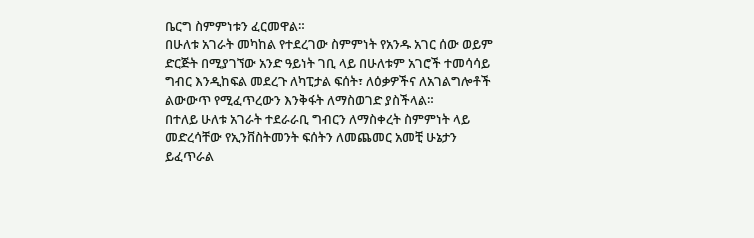ቤርግ ስምምነቱን ፈርመዋል።
በሁለቱ አገራት መካከል የተደረገው ስምምነት የአንዱ አገር ሰው ወይም ድርጅት በሚያገኘው አንድ ዓይነት ገቢ ላይ በሁለቱም አገሮች ተመሳሳይ ግብር እንዲከፍል መደረጉ ለካፒታል ፍሰት፣ ለዕቃዎችና ለአገልግሎቶች ልውውጥ የሚፈጥረውን እንቅፋት ለማስወገድ ያስችላል።
በተለይ ሁለቱ አገራት ተደራራቢ ግብርን ለማስቀረት ስምምነት ላይ መድረሳቸው የኢንቨስትመንት ፍሰትን ለመጨመር አመቺ ሁኔታን ይፈጥራል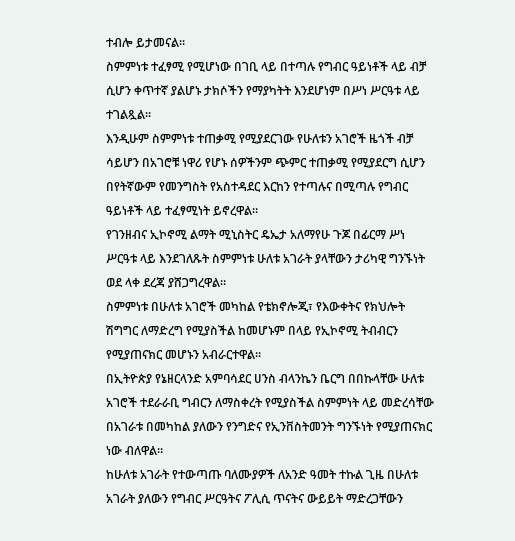ተብሎ ይታመናል።
ስምምነቱ ተፈፃሚ የሚሆነው በገቢ ላይ በተጣሉ የግብር ዓይነቶች ላይ ብቻ ሲሆን ቀጥተኛ ያልሆኑ ታክሶችን የማያካትት እንደሆነም በሥነ ሥርዓቱ ላይ ተገልጿል።
እንዲሁም ስምምነቱ ተጠቃሚ የሚያደርገው የሁለቱን አገሮች ዜጎች ብቻ ሳይሆን በአገሮቹ ነዋሪ የሆኑ ሰዎችንም ጭምር ተጠቃሚ የሚያደርግ ሲሆን በየትኛውም የመንግስት የአስተዳደር እርከን የተጣሉና በሚጣሉ የግብር ዓይነቶች ላይ ተፈፃሚነት ይኖረዋል።
የገንዘብና ኢኮኖሚ ልማት ሚኒስትር ዴኤታ አለማየሁ ጉጆ በፊርማ ሥነ ሥርዓቱ ላይ እንደገለጹት ስምምነቱ ሁለቱ አገራት ያላቸውን ታሪካዊ ግንኙነት ወደ ላቀ ደረጃ ያሸጋግረዋል።
ስምምነቱ በሁለቱ አገሮች መካከል የቴክኖሎጂ፣ የእውቀትና የክህሎት ሽግግር ለማድረግ የሚያስችል ከመሆኑም በላይ የኢኮኖሚ ትብብርን የሚያጠናክር መሆኑን አብራርተዋል።
በኢትዮጵያ የኔዘርላንድ አምባሳደር ሀንስ ብላንኬን ቤርግ በበኩላቸው ሁለቱ አገሮች ተደራራቢ ግብርን ለማስቀረት የሚያስችል ስምምነት ላይ መድረሳቸው በአገራቱ በመካከል ያለውን የንግድና የኢንቨስትመንት ግንኙነት የሚያጠናክር ነው ብለዋል።
ከሁለቱ አገራት የተውጣጡ ባለሙያዎች ለአንድ ዓመት ተኩል ጊዜ በሁለቱ አገራት ያለውን የግብር ሥርዓትና ፖሊሲ ጥናትና ውይይት ማድረጋቸውን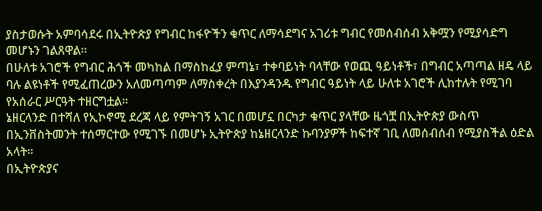ያስታወሱት አምባሳደሩ በኢትዮጵያ የግብር ከፋዮችን ቁጥር ለማሳደግና አገሪቱ ግብር የመሰብሰብ አቅሟን የሚያሳድግ መሆኑን ገልጸዋል።
በሁለቱ አገሮች የግብር ሕጎች መካከል በማስከፈያ ምጣኔ፣ ተቀባይነት ባላቸው የወጪ ዓይነቶች፣ በግብር አጣጣል ዘዴ ላይ ባሉ ልዩነቶች የሚፈጠረውን አለመጣጣም ለማስቀረት በእያንዳንዱ የግብር ዓይነት ላይ ሁለቱ አገሮች ሊከተሉት የሚገባ የአሰራር ሥርዓት ተዘርግቷል።
ኔዘርላንድ በተሻለ የኢኮኖሚ ደረጃ ላይ የምትገኝ አገር በመሆኗ በርካታ ቁጥር ያላቸው ዜጎቿ በኢትዮጵያ ውስጥ በኢንቨስትመንት ተሰማርተው የሚገኙ በመሆኑ ኢትዮጵያ ከኔዘርላንድ ኩባንያዎች ከፍተኛ ገቢ ለመሰብሰብ የሚያስችል ዕድል አላት።
በኢትዮጵያና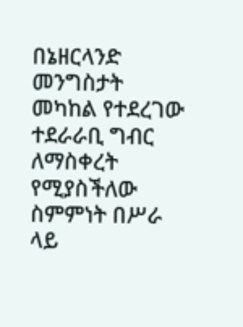በኔዘርላንድ መንግስታት መካከል የተደረገው ተደራራቢ ግብር ለማስቀረት የሚያስችለው ስምምነት በሥራ ላይ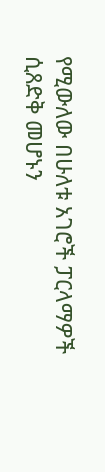የሚውለው በሁለቱ አገሮች ፓርላማዎች ሲጸድቅ መሆኑን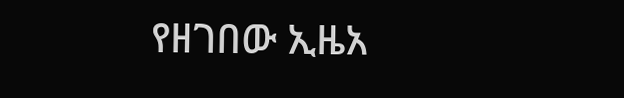የዘገበው ኢዜአ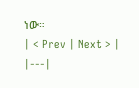ነው።
| < Prev | Next > |
|---|